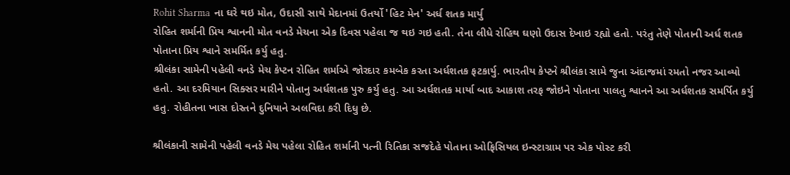Rohit Sharma ના ઘરે થઇ મોત, ઉદાસી સાથે મેદાનમાં ઉતર્યો 'હિટ મેન' અર્ધ શતક માર્યુ
રોહિત શર્માની પ્રિય શ્વાનની મોત વનડે મેચના એક દિવસ પહેલા જ થઇ ગઇ હતી. તેના લીધે રોહિથ ઘણો ઉદાસ દેખાઇ રહ્યો હતો. પરંતુ તેણે પોતાની અર્ધ શતક પોતાના પ્રિય શ્વાને સમર્મિત કર્યુ હતુ.
શ્રીલંકા સામેની પહેલી વનડે મેચ કેપ્ટન રોહિત શર્માએ જોરદાર કમબેક કરતા અર્ધશતક ફટકાર્યુ. ભારતીય કેપ્ટને શ્રીલંકા સામે જુના અંદાજમાં રમતો નજર આવ્યો હતો. આ દરમિયાન સિક્સર મારીને પોતાનુ અર્ધશતક પુરુ કર્યુ હતુ. આ અર્ધશતક માર્યા બાદ આકાશ તરફ જોઇને પોતાના પાલતુ શ્વાનને આ અર્ધશતક સમર્પિત કર્યુ હતુ. રોહીતના ખાસ દોસ્તને દુનિયાને અલવિદા કરી દિધુ છે.

શ્રીલંકાની સામેની પહેલી વનડે મેચ પહેલા રોહિત શર્માની પત્ની રિતિકા સજદેહે પોતાના ઓફિસિયલ ઇન્સ્ટાગ્રામ પર એક પોસ્ટ કરી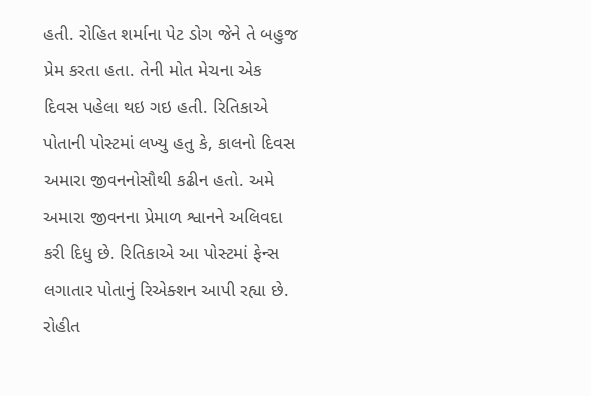હતી. રોહિત શર્માના પેટ ડોગ જેને તે બહુજ પ્રેમ કરતા હતા. તેની મોત મેચના એક દિવસ પહેલા થઇ ગઇ હતી. રિતિકાએ પોતાની પોસ્ટમાં લખ્યુ હતુ કે, કાલનો દિવસ અમારા જીવનનોસૌથી કઢીન હતો. અમે અમારા જીવનના પ્રેમાળ શ્વાનને અલિવદા કરી દિધુ છે. રિતિકાએ આ પોસ્ટમાં ફેન્સ લગાતાર પોતાનું રિએક્શન આપી રહ્યા છે.
રોહીત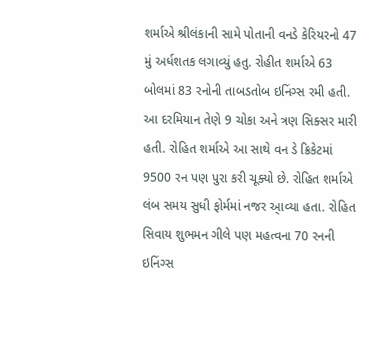શર્માએ શ્રીલંકાની સામે પોતાની વનડે કેરિયરનો 47 મું અર્ધશતક લગાવ્યું હતુ. રોહીત શર્માએ 63 બોલમાં 83 રનોની તાબડતોબ ઇનિંગ્સ રમી હતી. આ દરમિયાન તેણે 9 ચોકા અને ત્રણ સિક્સર મારી હતી. રોહિત શર્માએ આ સાથે વન ડે ક્રિકેટમાં 9500 રન પણ પુરા કરી ચૂક્યો છે. રોહિત શર્માએ લંબ સમય સુધી ફોર્મમાં નજર આ્વ્યા હતા. રોહિત સિવાય શુભમન ગીલે પણ મહત્વના 70 રનની ઇનિંગ્સ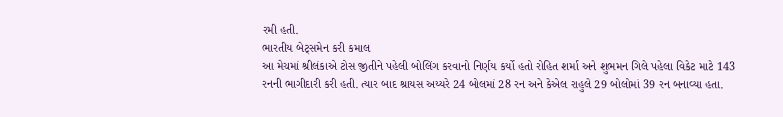રમી હતી.
ભારતીય બેટ્સમેન કરી કમાલ
આ મેચમાં શ્રીલંકાએ ટોસ જીતીને પહેલી બોલિંગ કરવાનો નિર્ણય કર્યો હતો રોહિત શર્મા અને શુભમન ગિલે પહેલા વિકેટ માટે 143 રનની ભાગીદારી કરી હતી. ત્યાર બાદ શ્રાયસ અય્યરે 24 બોલમાં 28 રન અને કેએલ રાહુલે 29 બોલોમાં 39 રન બનાવ્યા હતા.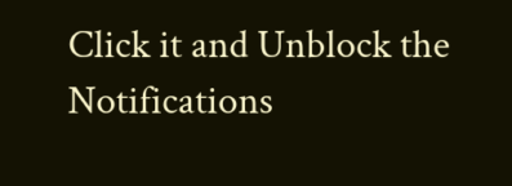Click it and Unblock the Notifications